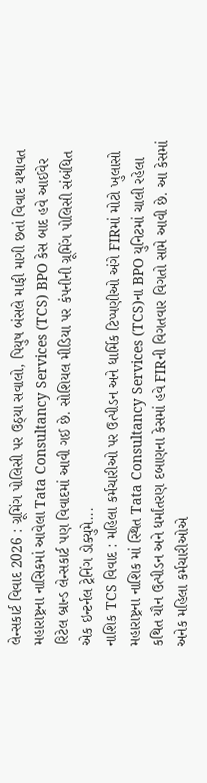લેન્સકાર્ટ વિવાદ 2026 : ગ્રૂમિંગ પોલિસી પર ઉઠ્યા સવાલો, પિયુષ બંસલે માફી માગી છતાં વિવાદ યથાવત
મહારાષ્ટ્રના નાસિકમાં આવેલા Tata Consultancy Services (TCS) BPO કેસ બાદ હવે આઈવેર રિટેલ બ્રાન્ડ લેન્સકાર્ટ પણ વિવાદમાં આવી ગઈ છે. સોશિયલ મીડિયા પર કંપનીની ગ્રૂમિંગ પોલિસી સંબંધિત એક ઇન્ટર્નલ ટ્રેનિંગ ડોક્યુમે...
નાશિક TCS વિવાદ : મહિલા કર્મચારીઓ પર ઉત્પીડન અને ધાર્મિક ટિપ્પણીઓ અંગે FIRમાં મોટો ખુલાસો
મહારાષ્ટ્રના નાશિક માં સ્થિત Tata Consultancy Services (TCS)ના BPO યુનિટમાં ચાલી રહેલા કથિત યૌન ઉત્પીડન અને ધર્માંતરણ દબાણના કેસમાં હવે FIRની વિગતવાર વિગતો સામે આવી છે. આ કેસમાં અનેક મહિલા કર્મચારીઓએ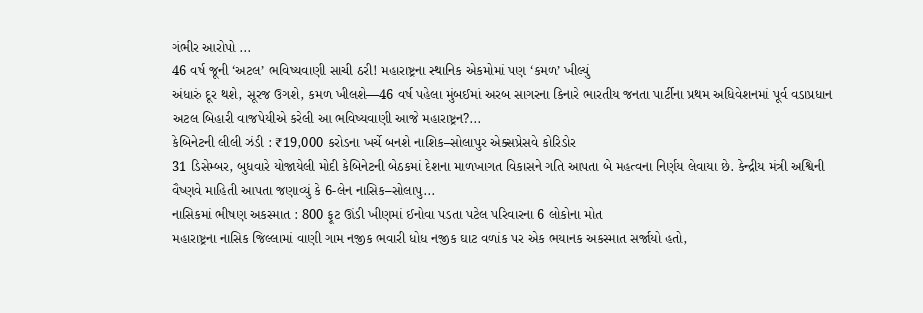ગંભીર આરોપો ...
46 વર્ષ જૂની ‘અટલ’ ભવિષ્યવાણી સાચી ઠરી! મહારાષ્ટ્રના સ્થાનિક એકમોમાં પણ ‘કમળ’ ખીલ્યું
અંધારું દૂર થશે, સૂરજ ઉગશે, કમળ ખીલશે—46 વર્ષ પહેલા મુંબઈમાં અરબ સાગરના કિનારે ભારતીય જનતા પાર્ટીના પ્રથમ અધિવેશનમાં પૂર્વ વડાપ્રધાન અટલ બિહારી વાજપેયીએ કરેલી આ ભવિષ્યવાણી આજે મહારાષ્ટ્રન?...
કેબિનેટની લીલી ઝંડી : ₹19,000 કરોડના ખર્ચે બનશે નાશિક–સોલાપુર એક્સપ્રેસવે કોરિડોર
31 ડિસેમ્બર, બુધવારે યોજાયેલી મોદી કેબિનેટની બેઠકમાં દેશના માળખાગત વિકાસને ગતિ આપતા બે મહત્વના નિર્ણય લેવાયા છે. કેન્દ્રીય મંત્રી અશ્વિની વૈષ્ણવે માહિતી આપતા જણાવ્યું કે 6-લેન નાસિક–સોલાપુ...
નાસિકમાં ભીષણ અકસ્માત : 800 ફૂટ ઊંડી ખીણમાં ઈનોવા પડતા પટેલ પરિવારના 6 લોકોના મોત
મહારાષ્ટ્રના નાસિક જિલ્લામાં વાણી ગામ નજીક ભવારી ધોધ નજીક ઘાટ વળાંક પર એક ભયાનક અકસ્માત સર્જાયો હતો,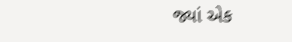જ્યાં એક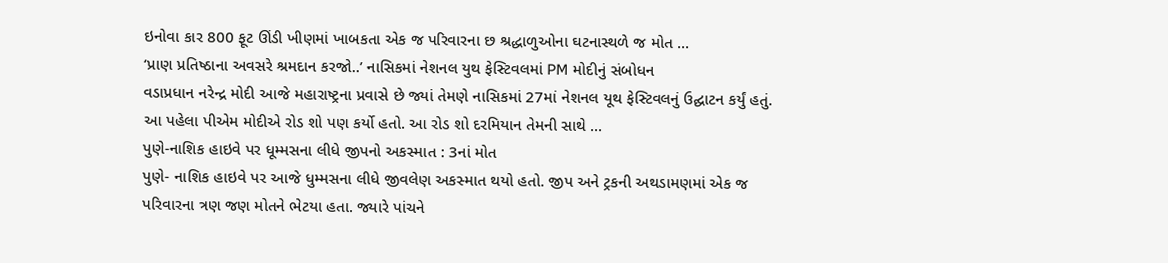ઇનોવા કાર 800 ફૂટ ઊંડી ખીણમાં ખાબકતા એક જ પરિવારના છ શ્રદ્ધાળુઓના ઘટનાસ્થળે જ મોત ...
‘પ્રાણ પ્રતિષ્ઠાના અવસરે શ્રમદાન કરજો..’ નાસિકમાં નેશનલ યુથ ફેસ્ટિવલમાં PM મોદીનું સંબોધન
વડાપ્રધાન નરેન્દ્ર મોદી આજે મહારાષ્ટ્રના પ્રવાસે છે જ્યાં તેમણે નાસિકમાં 27માં નેશનલ યૂથ ફેસ્ટિવલનું ઉદ્ઘાટન કર્યું હતું. આ પહેલા પીએમ મોદીએ રોડ શો પણ કર્યો હતો. આ રોડ શો દરમિયાન તેમની સાથે ...
પુણે-નાશિક હાઇવે પર ધૂમ્મસના લીધે જીપનો અકસ્માત : 3નાં મોત
પુણે- નાશિક હાઇવે પર આજે ધુમ્મસના લીધે જીવલેણ અકસ્માત થયો હતો. જીપ અને ટ્રકની અથડામણમાં એક જ પરિવારના ત્રણ જણ મોતને ભેટયા હતા. જ્યારે પાંચને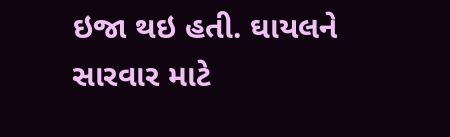ઇજા થઇ હતી. ઘાયલને સારવાર માટે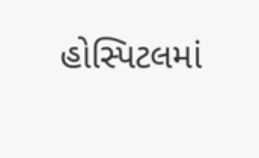હોસ્પિટલમાં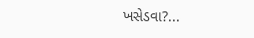ખસેડવા?...